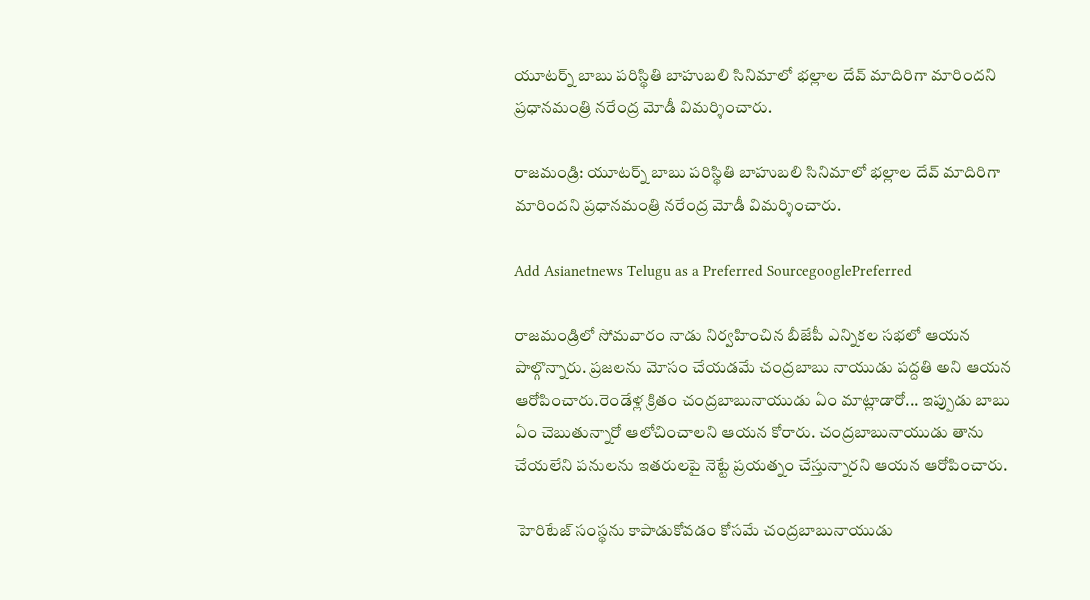యూటర్న్ బాబు పరిస్థితి బాహుబలి సినిమాలో భల్లాల దేవ్ మాదిరిగా మారిందని  ప్రధానమంత్రి నరేంద్ర మోడీ విమర్శించారు.

రాజమండ్రి: యూటర్న్ బాబు పరిస్థితి బాహుబలి సినిమాలో భల్లాల దేవ్ మాదిరిగా మారిందని ప్రధానమంత్రి నరేంద్ర మోడీ విమర్శించారు.

Add Asianetnews Telugu as a Preferred SourcegooglePreferred

రాజమండ్రిలో సోమవారం నాడు నిర్వహించిన బీజేపీ ఎన్నికల సభలో ఆయన పాల్గొన్నారు. ప్రజలను మోసం చేయడమే చంద్రబాబు నాయుడు పద్దతి అని ఆయన ఆరోపించారు.రెండేళ్ల క్రితం చంద్రబాబునాయుడు ఏం మాట్లాడారో... ఇప్పుడు బాబు ఏం చెబుతున్నారో ఆలోచించాలని ఆయన కోరారు. చంద్రబాబునాయుడు తాను చేయలేని పనులను ఇతరులపై నెట్టే ప్రయత్నం చేస్తున్నారని ఆయన ఆరోపించారు.

 హెరిటేజ్ సంస్థను కాపాడుకోవడం కోసమే చంద్రబాబునాయుడు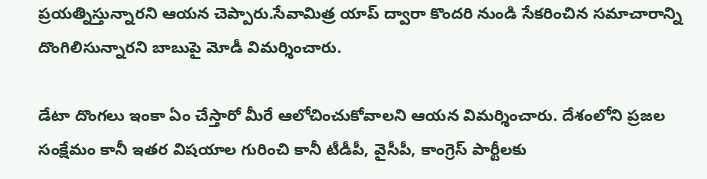ప్రయత్నిస్తున్నారని ఆయన చెప్పారు.సేవామిత్ర యాప్ ద్వారా కొందరి నుండి సేకరించిన సమాచారాన్ని దొంగిలిసున్నారని బాబుపై మోడీ విమర్శించారు.

డేటా దొంగలు ఇంకా ఏం చేస్తారో మీరే ఆలోచించుకోవాలని ఆయన విమర్శించారు. దేశంలోని ప్రజల సంక్షేమం కానీ ఇతర విషయాల గురించి కానీ టీడీపీ, వైసీపీ, కాంగ్రెస్ పార్టీలకు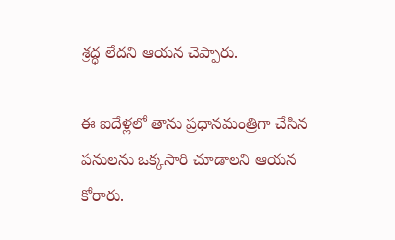శ్రద్ధ లేదని ఆయన చెప్పారు.

ఈ ఐదేళ్లలో తాను ప్రధానమంత్రిగా చేసిన పనులను ఒక్కసారి చూడాలని ఆయన కోరారు.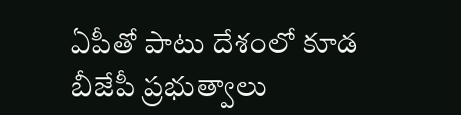ఏపీతో పాటు దేశంలో కూడ బీజేపీ ప్రభుత్వాలు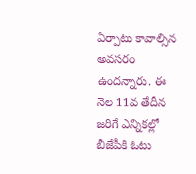ఏర్పాటు కావాల్సిన అవసరం ఉందన్నారు. ఈ నెల 11వ తేదీన జరిగే ఎన్నికల్లో బీజేపీకి ఓటు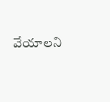వేయాలని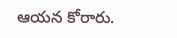ఆయన కోరారు.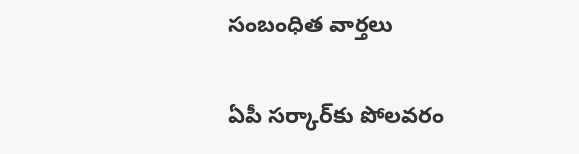సంబంధిత వార్తలు

ఏపీ సర్కార్‌కు పోలవరం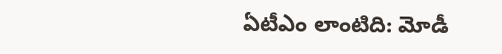ఏటీఎం లాంటిది: మోడీ